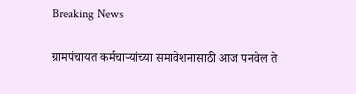Breaking News

ग्रामपंचायत कर्मचार्‍यांच्या समावेशनासाठी आज पनवेल ते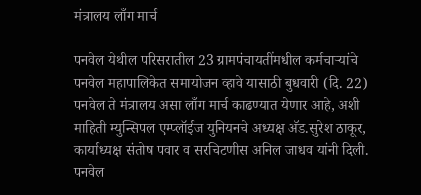मंत्रालय लाँग मार्च

पनवेल येथील परिसरातील 23 ग्रामपंचायतींमधील कर्मचार्‍यांचे पनवेल महापालिकेत समायोजन व्हावे यासाठी बुधवारी (दि. 22) पनवेल ते मंत्रालय असा लाँग मार्च काढण्यात येणार आहे, अशी माहिती म्युन्सिपल एम्प्लॉईज युनियनचे अध्यक्ष अ‍ॅड.सुरेश ठाकूर, कार्याध्यक्ष संतोष पवार व सरचिटणीस अनिल जाधव यांनी दिली.
पनवेल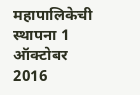महापालिकेची स्थापना 1 ऑक्टोबर 2016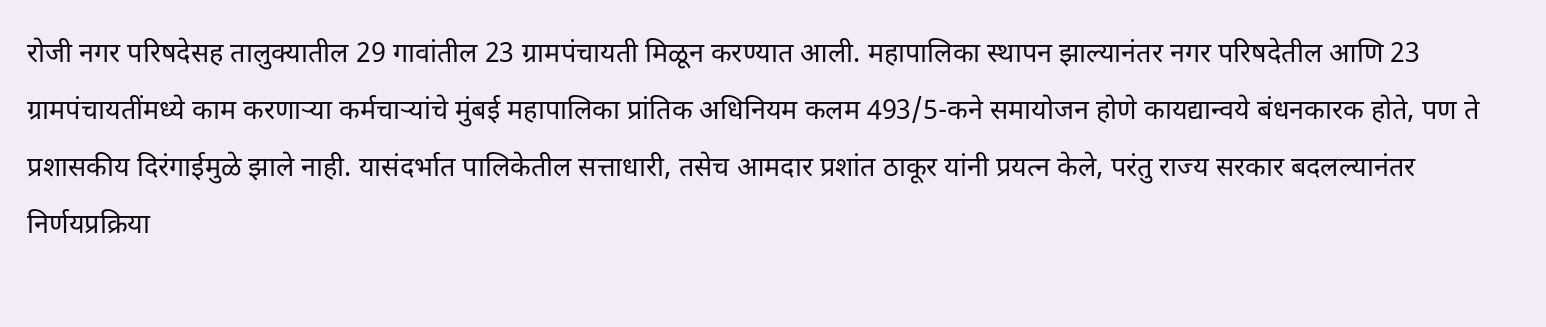रोजी नगर परिषदेसह तालुक्यातील 29 गावांतील 23 ग्रामपंचायती मिळून करण्यात आली. महापालिका स्थापन झाल्यानंतर नगर परिषदेतील आणि 23 ग्रामपंचायतींमध्ये काम करणार्‍या कर्मचार्‍यांचे मुंबई महापालिका प्रांतिक अधिनियम कलम 493/5-कने समायोजन होणे कायद्यान्वये बंधनकारक होते, पण ते प्रशासकीय दिरंगाईमुळे झाले नाही. यासंदर्भात पालिकेतील सत्ताधारी, तसेच आमदार प्रशांत ठाकूर यांनी प्रयत्न केले, परंतु राज्य सरकार बदलल्यानंतर निर्णयप्रक्रिया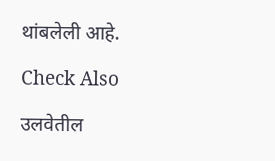थांबलेली आहे.

Check Also

उलवेतील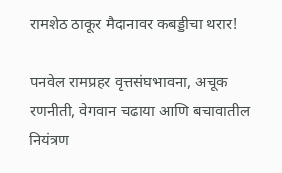रामशेठ ठाकूर मैदानावर कबड्डीचा थरार!

पनवेल रामप्रहर वृत्तसंघभावना, अचूक रणनीती, वेगवान चढाया आणि बचावातील नियंत्रण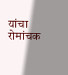यांचा रोमांचक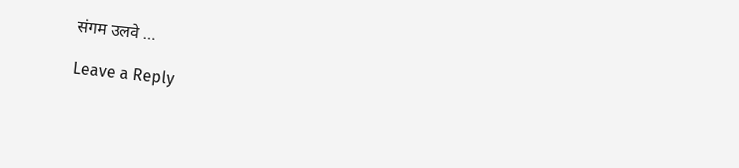संगम उलवे …

Leave a Reply